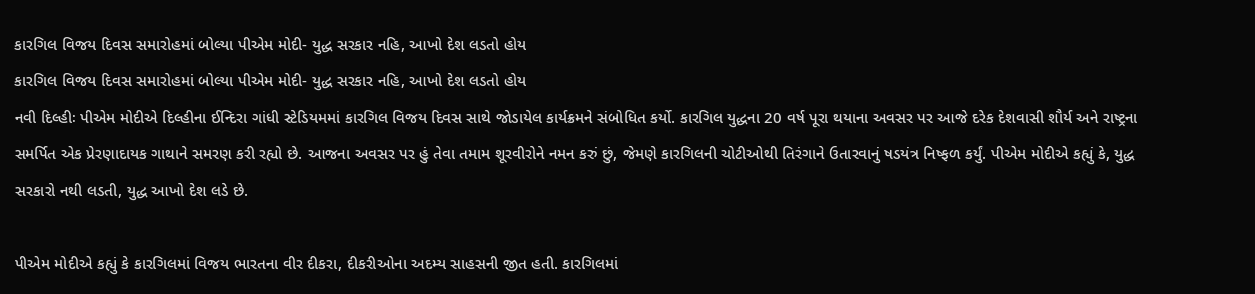કારગિલ વિજય દિવસ સમારોહમાં બોલ્યા પીએમ મોદી- યુદ્ધ સરકાર નહિ, આખો દેશ લડતો હોય
કારગિલ વિજય દિવસ સમારોહમાં બોલ્યા પીએમ મોદી- યુદ્ધ સરકાર નહિ, આખો દેશ લડતો હોય
નવી દિલ્હીઃ પીએમ મોદીએ દિલ્હીના ઈન્દિરા ગાંધી સ્ટેડિયમમાં કારગિલ વિજય દિવસ સાથે જોડાયેલ કાર્યક્રમને સંબોધિત કર્યો. કારગિલ યુદ્ધના 20 વર્ષ પૂરા થયાના અવસર પર આજે દરેક દેશવાસી શૌર્ય અને રાષ્ટ્રના સમર્પિત એક પ્રેરણાદાયક ગાથાને સમરણ કરી રહ્યો છે. આજના અવસર પર હું તેવા તમામ શૂરવીરોને નમન કરું છું, જેમણે કારગિલની ચોટીઓથી તિરંગાને ઉતારવાનું ષડયંત્ર નિષ્ફળ કર્યું. પીએમ મોદીએ કહ્યું કે, યુદ્ધ સરકારો નથી લડતી, યુદ્ધ આખો દેશ લડે છે.

પીએમ મોદીએ કહ્યું કે કારગિલમાં વિજય ભારતના વીર દીકરા, દીકરીઓના અદમ્ય સાહસની જીત હતી. કારગિલમાં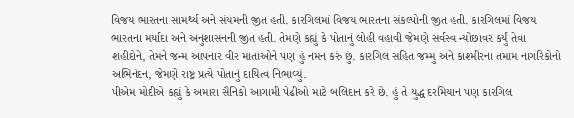વિજય ભારતના સામર્થ્ય અને સંયમની જીત હતી. કારગિલમાં વિજય ભારતના સંકલ્પોની જીત હતી. કારગિલમાં વિજય ભારતના મર્યાદા અને અનુશાસનની જીત હતી. તેમણે કહ્યું કે પોતાનું લોહી વહાવી જેમણે સર્વસ્વ ન્યોછાવર કર્યું તેવા શહીદોને, તેમને જન્મ આપનાર વીર માતાઓને પણ હું નમન કરું છું. કારગિલ સહિત જમ્મુ અને કાશ્મીરના તમામ નાગરિકોનો અભિનંદન, જેમણે રાષ્ટ્ર પ્રત્યે પોતાનું દાયિત્વ નિભાવ્યું.
પીએમ મોદીએ કહ્યું કે અમારા સૈનિકો આગામી પેઢીઓ માટે બલિદાન કરે છે. હું તે યુદ્ધ દરમિયાન પણ કારગિલ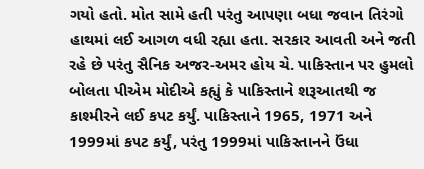ગયો હતો. મોત સામે હતી પરંતુ આપણા બધા જવાન તિરંગો હાથમાં લઈ આગળ વધી રહ્યા હતા. સરકાર આવતી અને જતી રહે છે પરંતુ સૈનિક અજર-અમર હોય ચે. પાકિસ્તાન પર હુમલો બોલતા પીએમ મોદીએ કહ્યું કે પાકિસ્તાને શરૂઆતથી જ કાશ્મીરને લઈ કપટ કર્યું. પાકિસ્તાને 1965, 1971 અને 1999માં કપટ કર્યું, પરંતુ 1999માં પાકિસ્તાનને ઉંધા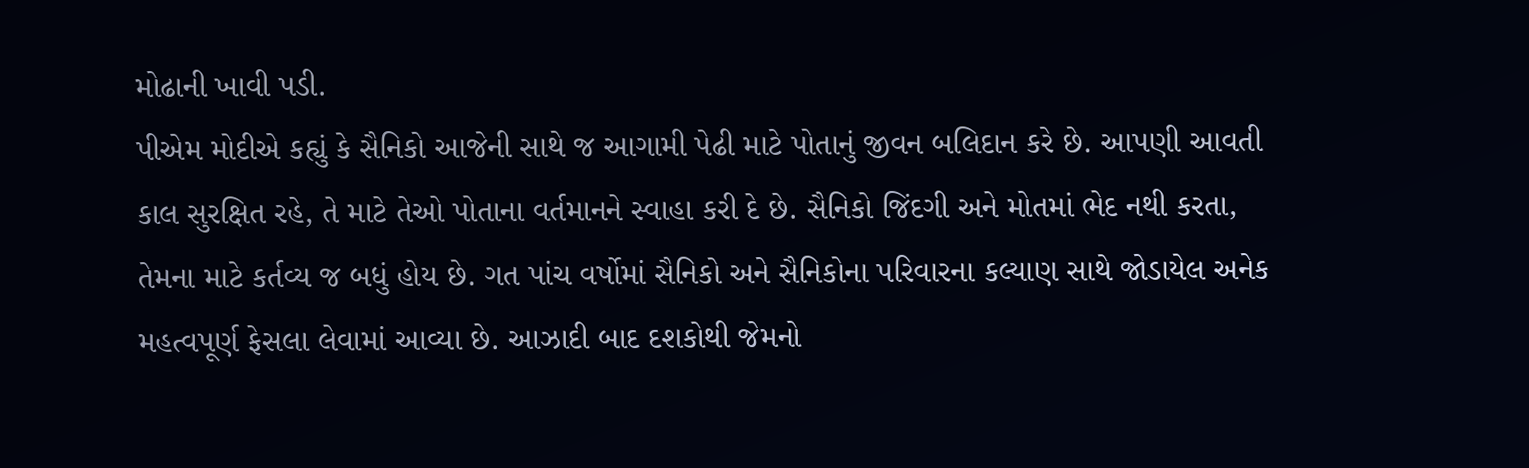મોઢાની ખાવી પડી.
પીએમ મોદીએ કહ્યું કે સૈનિકો આજેની સાથે જ આગામી પેઢી માટે પોતાનું જીવન બલિદાન કરે છે. આપણી આવતી કાલ સુરક્ષિત રહે, તે માટે તેઓ પોતાના વર્તમાનને સ્વાહા કરી દે છે. સૈનિકો જિંદગી અને મોતમાં ભેદ નથી કરતા, તેમના માટે કર્તવ્ય જ બધું હોય છે. ગત પાંચ વર્ષોમાં સૈનિકો અને સૈનિકોના પરિવારના કલ્યાણ સાથે જોડાયેલ અનેક મહત્વપૂર્ણ ફેસલા લેવામાં આવ્યા છે. આઝાદી બાદ દશકોથી જેમનો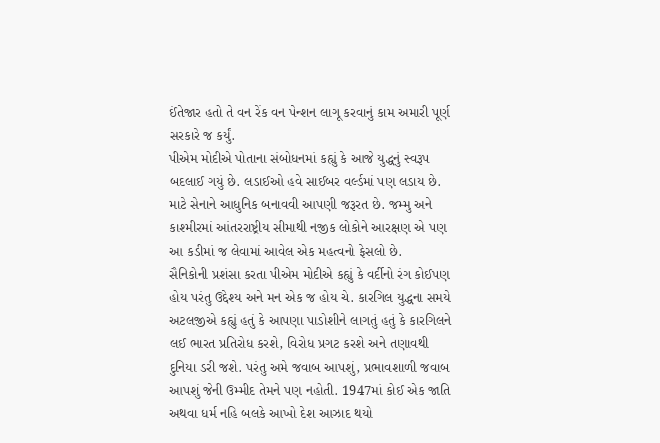ઈંતેજાર હતો તે વન રેંક વન પેન્શન લાગૂ કરવાનું કામ અમારી પૂર્ણ સરકારે જ કર્યું.
પીએમ મોદીએ પોતાના સંબોધનમાં કહ્યું કે આજે યુદ્ધનું સ્વરૂપ બદલાઈ ગયું છે. લડાઈઓ હવે સાઈબર વર્લ્ડમાં પણ લડાય છે. માટે સેનાને આધુનિક બનાવવી આપણી જરૂરત છે. જમ્મુ અને કાશ્મીરમાં આંતરરાષ્ટ્રીય સીમાથી નજીક લોકોને આરક્ષણ એ પણ આ કડીમાં જ લેવામાં આવેલ એક મહત્વનો ફેસલો છે.
સૈનિકોની પ્રશંસા કરતા પીએમ મોદીએ કહ્યું કે વર્દીનો રંગ કોઈપણ હોય પરંતુ ઉદ્દેશ્ય અને મન એક જ હોય ચે. કારગિલ યુદ્ધના સમયે અટલજીએ કહ્યું હતું કે આપણા પાડોશીને લાગતું હતું કે કારગિલને લઈ ભારત પ્રતિરોધ કરશે, વિરોધ પ્રગટ કરશે અને તણાવથી દુનિયા ડરી જશે. પરંતુ અમે જવાબ આપશું, પ્રભાવશાળી જવાબ આપશું જેની ઉમ્મીદ તેમને પણ નહોતી. 1947માં કોઈ એક જાતિ અથવા ધર્મ નહિ બલકે આખો દેશ આઝાદ થયો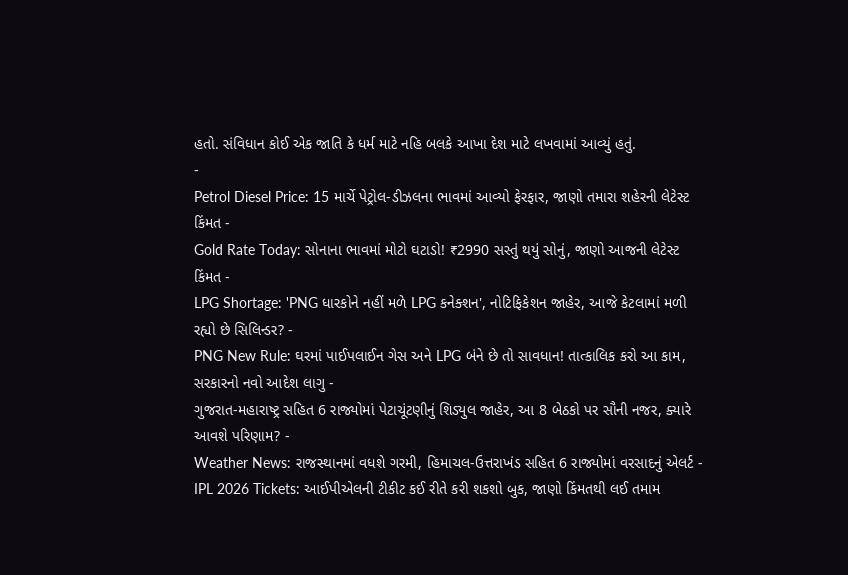હતો. સંવિધાન કોઈ એક જાતિ કે ધર્મ માટે નહિ બલકે આખા દેશ માટે લખવામાં આવ્યું હતું.
-
Petrol Diesel Price: 15 માર્ચે પેટ્રોલ-ડીઝલના ભાવમાં આવ્યો ફેરફાર, જાણો તમારા શહેરની લેટેસ્ટ કિંમત -
Gold Rate Today: સોનાના ભાવમાં મોટો ઘટાડો! ₹2990 સસ્તું થયું સોનું, જાણો આજની લેટેસ્ટ કિંમત -
LPG Shortage: 'PNG ધારકોને નહીં મળે LPG કનેક્શન', નોટિફિકેશન જાહેર, આજે કેટલામાં મળી રહ્યો છે સિલિન્ડર? -
PNG New Rule: ઘરમાં પાઈપલાઈન ગેસ અને LPG બંને છે તો સાવધાન! તાત્કાલિક કરો આ કામ, સરકારનો નવો આદેશ લાગુ -
ગુજરાત-મહારાષ્ટ્ર સહિત 6 રાજ્યોમાં પેટાચૂંટણીનું શિડ્યુલ જાહેર, આ 8 બેઠકો પર સૌની નજર, ક્યારે આવશે પરિણામ? -
Weather News: રાજસ્થાનમાં વધશે ગરમી, હિમાચલ-ઉત્તરાખંડ સહિત 6 રાજ્યોમાં વરસાદનું એલર્ટ -
IPL 2026 Tickets: આઈપીએલની ટીકીટ કઈ રીતે કરી શકશો બુક, જાણો કિંમતથી લઈ તમામ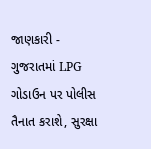જાણકારી -
ગુજરાતમાં LPG ગોડાઉન પર પોલીસ તૈનાત કરાશે, સુરક્ષા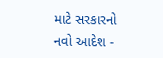માટે સરકારનો નવો આદેશ -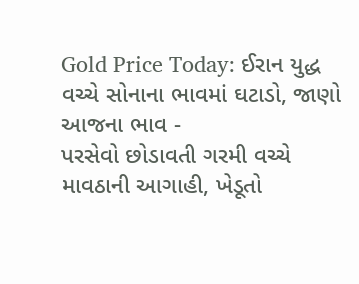Gold Price Today: ઈરાન યુદ્ધ વચ્ચે સોનાના ભાવમાં ઘટાડો, જાણો આજના ભાવ -
પરસેવો છોડાવતી ગરમી વચ્ચે માવઠાની આગાહી, ખેડૂતો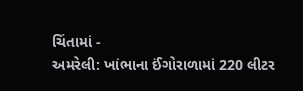ચિંતામાં -
અમરેલી: ખાંભાના ઈંગોરાળામાં 220 લીટર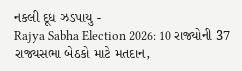નકલી દૂધ ઝડપાયુ -
Rajya Sabha Election 2026: 10 રાજ્યોની 37 રાજ્યસભા બેઠકો માટે મતદાન,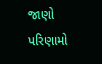જાણો પરિણામો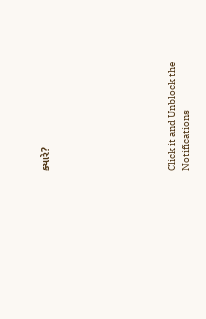ક્યારે?








Click it and Unblock the Notifications